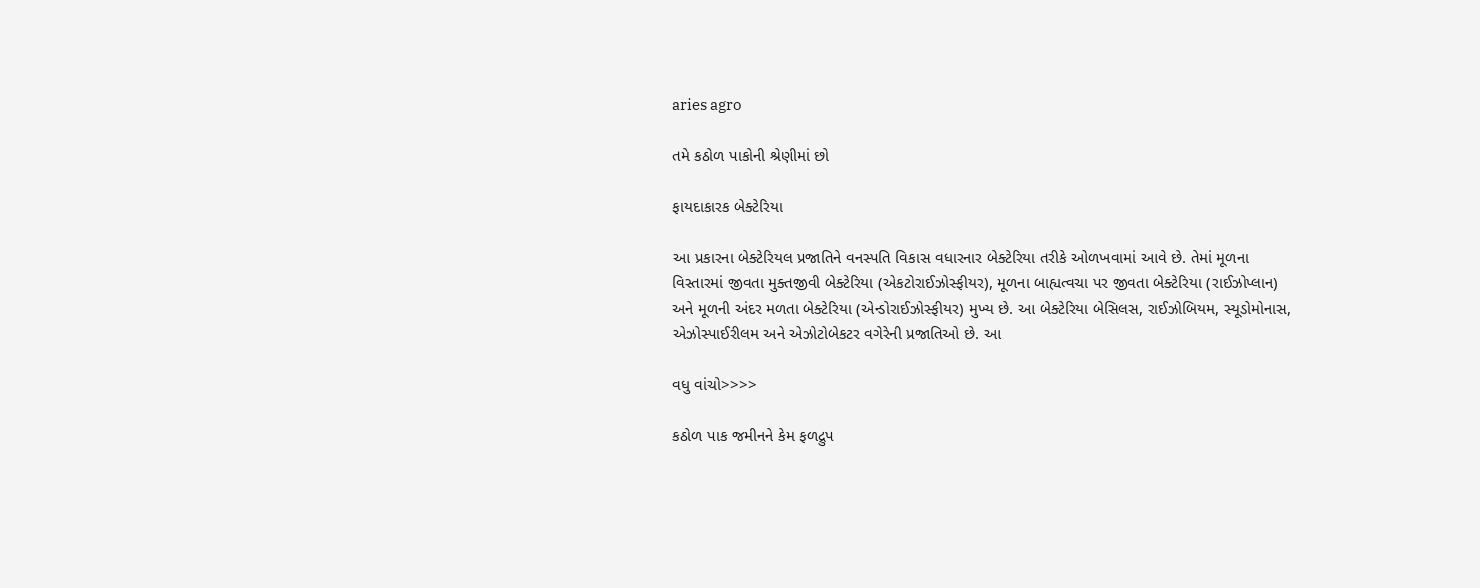aries agro

તમે કઠોળ પાકોની શ્રેણીમાં છો

ફાયદાકારક બેક્ટેરિયા

આ પ્રકારના બેક્ટેરિયલ પ્રજાતિને વનસ્પતિ વિકાસ વધારનાર બેક્ટેરિયા તરીકે ઓળખવામાં આવે છે. તેમાં મૂળના વિસ્તારમાં જીવતા મુક્તજીવી બેક્ટેરિયા (એકટોરાઈઝોસ્ફીયર), મૂળના બાહ્યત્વચા પર જીવતા બેક્ટેરિયા (રાઈઝોપ્લાન) અને મૂળની અંદર મળતા બેક્ટેરિયા (એન્ડોરાઈઝોસ્ફીયર) મુખ્ય છે. આ બેક્ટેરિયા બેસિલસ, રાઈઝોબિયમ, સ્યૂડોમોનાસ, એઝોસ્પાઈરીલમ અને એઝોટોબેકટર વગેરેની પ્રજાતિઓ છે. આ

વધુ વાંચો>>>>

કઠોળ પાક જમીનને કેમ ફળદ્રુપ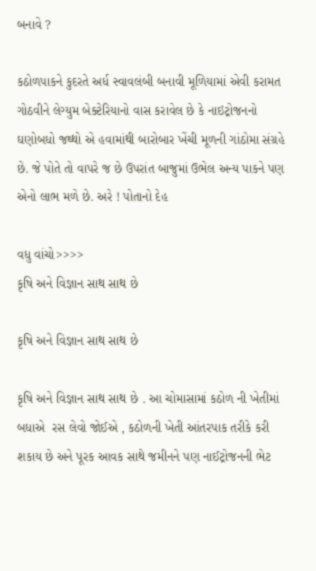બનાવે ?

કઠોળપાકને કુદરતે અર્ધ સ્વાવલંબી બનાવી મૂળિયામાં એવી કરામત ગોઠવીને લેગ્યુમ બેક્ટેરિયાનો વાસ કરાવેલ છે કે નાઇટ્રોજનનો ઘણોબધો જથ્થો એ હવામાંથી બારોબાર ખેંચી મૂળની ગાંઠોમા સંગ્રહે છે. જે પોતે તો વાપરે જ છે ઉપરાંત બાજુમાં ઉભેલ અન્ય પાકને પણ એનો લાભ મળે છે. અરે ! પોતાનો દેહ

વધુ વાંચો>>>>
કૃષિ અને વિજ્ઞાન સાથ સાથ છે

કૃષિ અને વિજ્ઞાન સાથ સાથ છે

કૃષિ અને વિજ્ઞાન સાથ સાથ છે . આ ચોમાસામાં કઠોળ ની ખેતીમાં બધાએ  રસ લેવો જોઈએ , કઠોળની ખેતી આંતરપાક તરીકે કરી શકાય છે અને પૂરક આવક સાથે જમીનને પણ નાઈટ્રોજનની ભેટ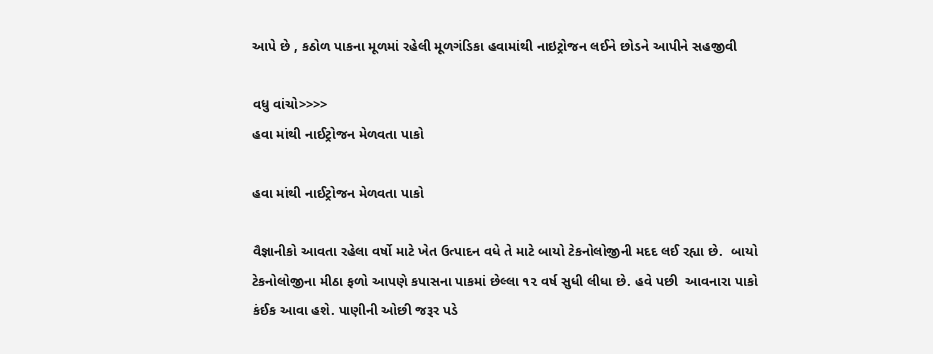આપે છે , કઠોળ પાકના મૂળમાં રહેલી મૂળગંડિકા હવામાંથી નાઇટ્રોજન લઈને છોડને આપીને સહજીવી

વધુ વાંચો>>>>
હવા માંથી નાઈટ્રોજન મેળવતા પાકો

હવા માંથી નાઈટ્રોજન મેળવતા પાકો

વૈજ્ઞાનીકો આવતા રહેલા વર્ષો માટે ખેત ઉત્પાદન વધે તે માટે બાયો ટેકનોલોજીની મદદ લઈ રહ્યા છે.  બાયો ટેકનોલોજીના મીઠા ફળો આપણે કપાસના પાકમાં છેલ્લા ૧૨ વર્ષ સુધી લીધા છે. હવે પછી  આવનારા પાકો કંઈક આવા હશે. પાણીની ઓછી જરૂર પડે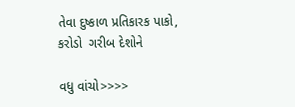તેવા દુષ્કાળ પ્રતિકારક પાકો, કરોડો  ગરીબ દેશોને

વધુ વાંચો>>>>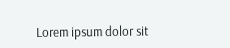Lorem ipsum dolor sit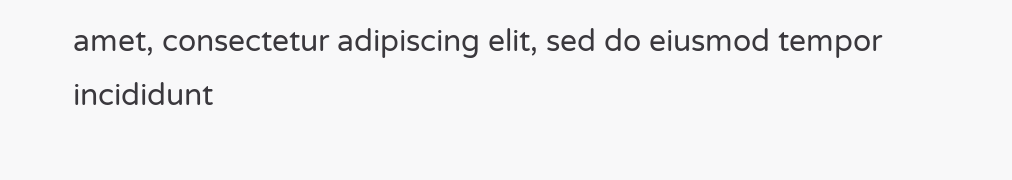amet, consectetur adipiscing elit, sed do eiusmod tempor incididunt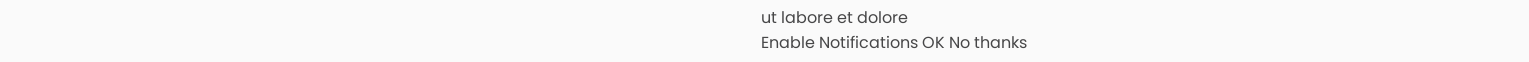ut labore et dolore
Enable Notifications OK No thanks